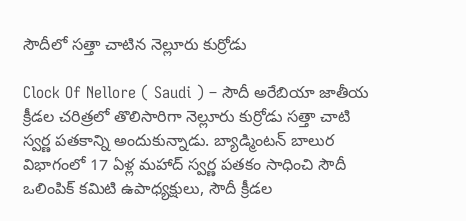సౌదీలో సత్తా చాటిన నెల్లూరు కుర్రోడు

Clock Of Nellore ( Saudi ) – సౌదీ అరేబియా జాతీయ క్రీడల చరిత్రలో తొలిసారిగా నెల్లూరు కుర్రోడు సత్తా చాటి స్వర్ణ పతకాన్ని అందుకున్నాడు. బ్యాడ్మింటన్ బాలుర విభాగంలో 17 ఏళ్ల మహాద్ స్వర్ణ పతకం సాధించి సౌదీ ఒలింపిక్ కమిటి ఉపాధ్యక్షులు, సౌదీ క్రీడల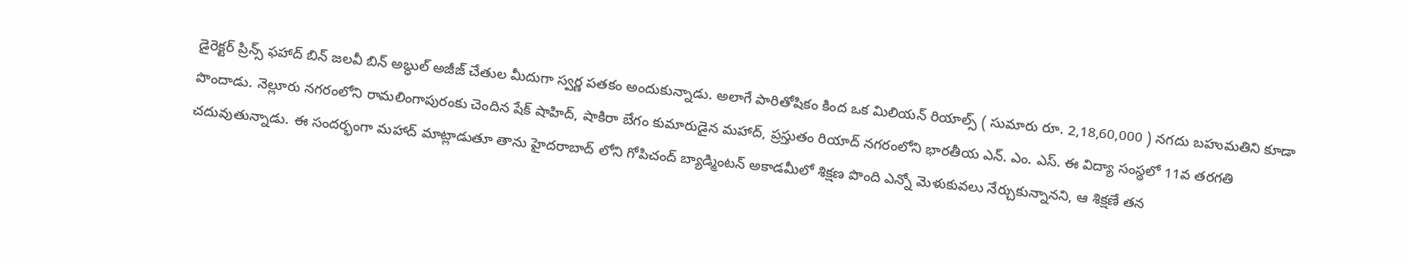డైరెక్టర్ ప్రిన్స్ ఫహాద్ బిన్ జలవీ బిన్ అబ్ధుల్ అజీజ్ చేతుల మీదుగా స్వర్ణ పతకం అందుకున్నాడు. అలాగే పారితోషికం కింద ఒక మిలియన్ రియాల్స్ ( సుమారు రూ. 2,18,60,000 ) నగదు బహుమతిని కూడా పొందాడు. నెల్లూరు నగరంలోని రామలింగాపురంకు చెందిన షేక్ షాహిద్, షాకిరా బేగం కుమారుడైన మహాద్, ప్రస్తుతం రియాద్ నగరంలోని భారతీయ ఎన్. ఎం. ఎస్. ఈ విద్యా సంస్థలో 11వ తరగతి చదువుతున్నాడు. ఈ సందర్భంగా మహాద్ మాట్లాడుతూ తాను హైదరాబాద్ లోని గోపిచంద్ బ్యాడ్మింటన్ అకాడమీలో శిక్షణ పొంది ఎన్నో మెళుకువలు నేర్చుకున్నానని, ఆ శిక్షణే తన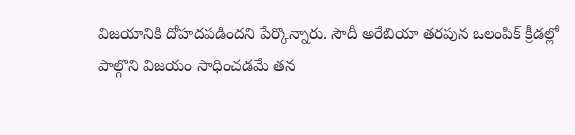విజయానికి దోహదపడిందని పేర్కొన్నారు. సౌదీ అరేబియా తరపున ఒలంపిక్ క్రీడల్లో పాల్గొని విజయం సాధించడమే తన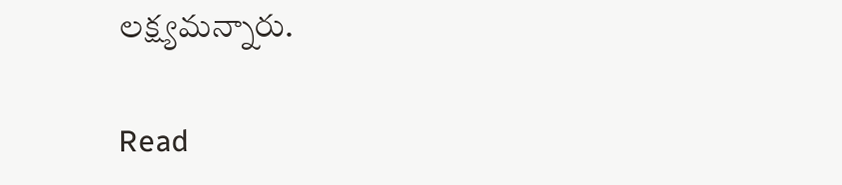లక్ష్యమన్నారు.

Read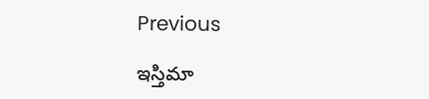Previous

ఇస్తిమా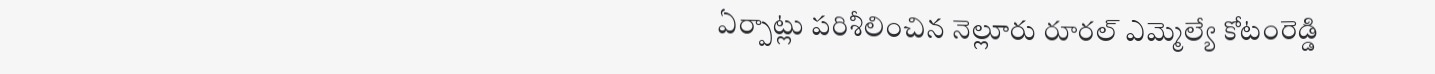ఏర్పాట్లు పరిశీలించిన నెల్లూరు రూరల్ ఎమ్మెల్యే కోటంరెడ్డి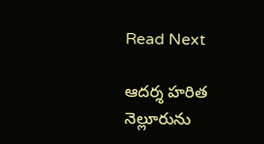Read Next

ఆదర్శ హరిత నెల్లూరును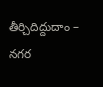తీర్చిదిద్దుదాం – నగర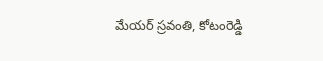మేయర్ స్రవంతి, కోటంరెడ్డి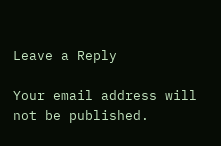Leave a Reply

Your email address will not be published.